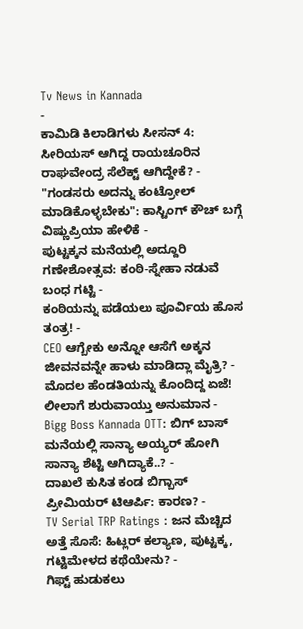Tv News in Kannada
-
ಕಾಮಿಡಿ ಕಿಲಾಡಿಗಳು ಸೀಸನ್ 4: ಸೀರಿಯಸ್ ಆಗಿದ್ದ ರಾಯಚೂರಿನ ರಾಘವೇಂದ್ರ ಸೆಲೆಕ್ಟ್ ಆಗಿದ್ದೇಕೆ? -
"ಗಂಡಸರು ಅದನ್ನು ಕಂಟ್ರೋಲ್ ಮಾಡಿಕೊಳ್ಳಬೇಕು": ಕಾಸ್ಟಿಂಗ್ ಕೌಚ್ ಬಗ್ಗೆ ವಿಷ್ಣುಪ್ರಿಯಾ ಹೇಳಿಕೆ -
ಪುಟ್ಟಕ್ಕನ ಮನೆಯಲ್ಲಿ ಅದ್ದೂರಿ ಗಣೇಶೋತ್ಸವ: ಕಂಠಿ-ಸ್ನೇಹಾ ನಡುವೆ ಬಂಧ ಗಟ್ಟಿ -
ಕಂಠಿಯನ್ನು ಪಡೆಯಲು ಪೂರ್ವಿಯ ಹೊಸ ತಂತ್ರ! -
CEO ಆಗ್ಬೇಕು ಅನ್ನೋ ಆಸೆಗೆ ಅಕ್ಕನ ಜೀವನವನ್ನೇ ಹಾಳು ಮಾಡಿದ್ಲಾ ಮೈತ್ರಿ? -
ಮೊದಲ ಹೆಂಡತಿಯನ್ನು ಕೊಂದಿದ್ದ ಏಜೆ! ಲೀಲಾಗೆ ಶುರುವಾಯ್ತು ಅನುಮಾನ -
Bigg Boss Kannada OTT: ಬಿಗ್ ಬಾಸ್ ಮನೆಯಲ್ಲಿ ಸಾನ್ಯಾ ಅಯ್ಯರ್ ಹೋಗಿ ಸಾನ್ಯಾ ಶೆಟ್ಟಿ ಆಗಿದ್ಯಾಕೆ..? -
ದಾಖಲೆ ಕುಸಿತ ಕಂಡ ಬಿಗ್ಬಾಸ್ ಪ್ರೀಮಿಯರ್ ಟಿಆರ್ಪಿ: ಕಾರಣ? -
TV Serial TRP Ratings : ಜನ ಮೆಚ್ಚಿದ ಅತ್ತೆ ಸೊಸೆ: ಹಿಟ್ಲರ್ ಕಲ್ಯಾಣ, ಪುಟ್ಟಕ್ಕ, ಗಟ್ಟಿಮೇಳದ ಕಥೆಯೇನು? -
ಗಿಫ್ಟ್ ಹುಡುಕಲು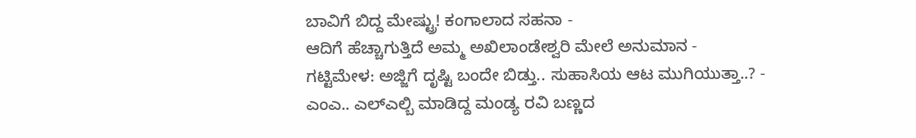ಬಾವಿಗೆ ಬಿದ್ದ ಮೇಷ್ಟ್ರು! ಕಂಗಾಲಾದ ಸಹನಾ -
ಆದಿಗೆ ಹೆಚ್ಚಾಗುತ್ತಿದೆ ಅಮ್ಮ ಅಖಿಲಾಂಡೇಶ್ವರಿ ಮೇಲೆ ಅನುಮಾನ -
ಗಟ್ಟಿಮೇಳ: ಅಜ್ಜಿಗೆ ದೃಷ್ಟಿ ಬಂದೇ ಬಿಡ್ತು.. ಸುಹಾಸಿಯ ಆಟ ಮುಗಿಯುತ್ತಾ..? -
ಎಂಎ.. ಎಲ್ಎಲ್ಬಿ ಮಾಡಿದ್ದ ಮಂಡ್ಯ ರವಿ ಬಣ್ಣದ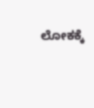ಲೋಕಕ್ಕೆ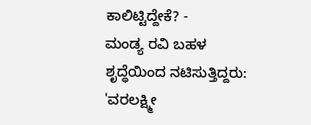ಕಾಲಿಟ್ಟಿದ್ದೇಕೆ? -
ಮಂಡ್ಯ ರವಿ ಬಹಳ ಶೃದ್ಧೆಯಿಂದ ನಟಿಸುತ್ತಿದ್ದರು: 'ವರಲಕ್ಷ್ಮೀ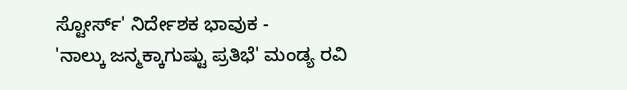ಸ್ಟೋರ್ಸ್' ನಿರ್ದೇಶಕ ಭಾವುಕ -
'ನಾಲ್ಕು ಜನ್ಮಕ್ಕಾಗುಷ್ಟು ಪ್ರತಿಭೆ' ಮಂಡ್ಯ ರವಿ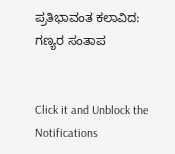ಪ್ರತಿಭಾವಂತ ಕಲಾವಿದ: ಗಣ್ಯರ ಸಂತಾಪ


Click it and Unblock the Notifications